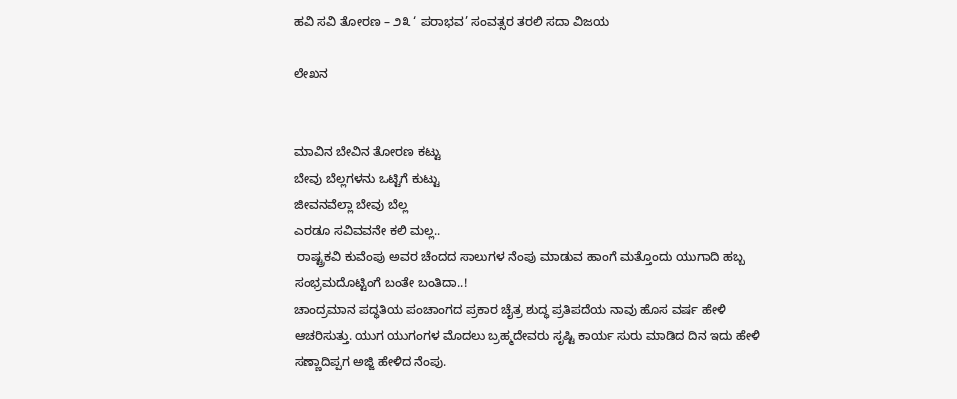ಹವಿ ಸವಿ ತೋರಣ – ೨೩ ‘ ಪರಾಭವ’ ಸಂವತ್ಸರ ತರಲಿ ಸದಾ ವಿಜಯ

ಲೇಖನ


ಮಾವಿನ ಬೇವಿನ ತೋರಣ ಕಟ್ಟು
ಬೇವು ಬೆಲ್ಲಗಳನು ಒಟ್ಟಿಗೆ ಕುಟ್ಟು
ಜೀವನವೆಲ್ಲಾ ಬೇವು ಬೆಲ್ಲ
ಎರಡೂ ಸವಿವವನೇ ಕಲಿ ಮಲ್ಲ..
 ರಾಷ್ಟ್ರಕವಿ ಕುವೆಂಪು ಅವರ ಚೆಂದದ ಸಾಲುಗಳ ನೆಂಪು ಮಾಡುವ ಹಾಂಗೆ ಮತ್ತೊಂದು ಯುಗಾದಿ ಹಬ್ಬ ಸಂಭ್ರಮದೊಟ್ಟಿಂಗೆ ಬಂತೇ ಬಂತಿದಾ..!
ಚಾಂದ್ರಮಾನ ಪದ್ಧತಿಯ ಪಂಚಾಂಗದ ಪ್ರಕಾರ ಚೈತ್ರ ಶುದ್ಧ ಪ್ರತಿಪದೆಯ ನಾವು ಹೊಸ ವರ್ಷ ಹೇಳಿ ಆಚರಿಸುತ್ತು. ಯುಗ ಯುಗಂಗಳ ಮೊದಲು ಬ್ರಹ್ಮದೇವರು ಸೃಷ್ಟಿ ಕಾರ್ಯ ಸುರು ಮಾಡಿದ ದಿನ ಇದು ಹೇಳಿ ಸಣ್ಣಾದಿಪ್ಪಗ ಅಜ್ಜಿ ಹೇಳಿದ ನೆಂಪು.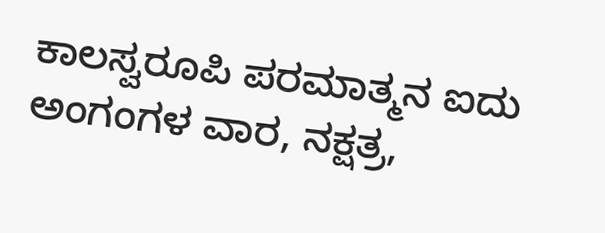ಕಾಲಸ್ವರೂಪಿ ಪರಮಾತ್ಮನ ಐದು ಅಂಗಂಗಳ ವಾರ, ನಕ್ಷತ್ರ,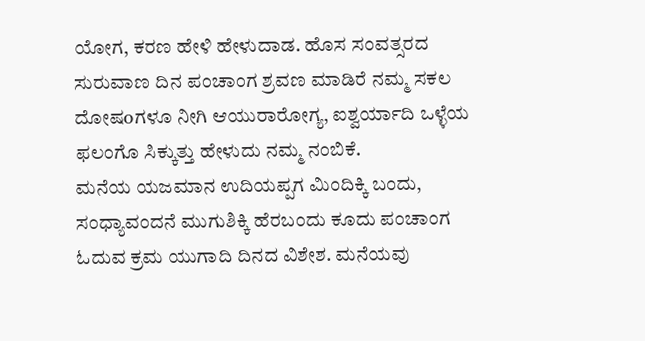ಯೋಗ, ಕರಣ ಹೇಳಿ ಹೇಳುದಾಡ. ಹೊಸ ಸಂವತ್ಸರದ ಸುರುವಾಣ ದಿನ ಪಂಚಾಂಗ ಶ್ರವಣ ಮಾಡಿರೆ ನಮ್ಮ ಸಕಲ ದೋಷoಗಳೂ ನೀಗಿ ಆಯುರಾರೋಗ್ಯ, ಐಶ್ವರ್ಯಾದಿ ಒಳ್ಳೆಯ ಫಲಂಗೊ ಸಿಕ್ಕುತ್ತು ಹೇಳುದು ನಮ್ಮ ನಂಬಿಕೆ.
ಮನೆಯ ಯಜಮಾನ ಉದಿಯಪ್ಪಗ ಮಿಂದಿಕ್ಕಿ ಬಂದು, ಸಂಧ್ಯಾವಂದನೆ ಮುಗುಶಿಕ್ಕಿ ಹೆರಬಂದು ಕೂದು ಪಂಚಾಂಗ ಓದುವ ಕ್ರಮ ಯುಗಾದಿ ದಿನದ ವಿಶೇಶ. ಮನೆಯವು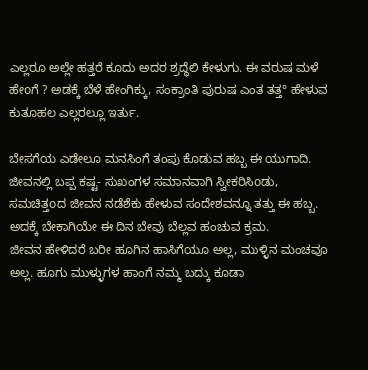ಎಲ್ಲರೂ ಅಲ್ಲೇ ಹತ್ತರೆ ಕೂದು ಅದರ ಶ್ರದ್ಧೆಲಿ ಕೇಳುಗು. ಈ ವರುಷ ಮಳೆ ಹೇoಗೆ ? ಅಡಕ್ಕೆ ಬೆಳೆ ಹೇಂಗಿಕ್ಕು, ಸಂಕ್ರಾಂತಿ ಪುರುಷ ಎಂತ ತತ್ತ° ಹೇಳುವ ಕುತೂಹಲ ಎಲ್ಲರಲ್ಲೂ ಇರ್ತು.

ಬೇಸಗೆಯ ಎಡೇಲೂ ಮನಸಿಂಗೆ ತಂಪು ಕೊಡುವ ಹಬ್ಬ ಈ ಯುಗಾದಿ. ಜೀವನಲ್ಲಿ ಬಪ್ಪ ಕಷ್ಟ- ಸುಖಂಗಳ ಸಮಾನವಾಗಿ ಸ್ವೀಕರಿಸಿoಡು, ಸಮಚಿತ್ತoದ ಜೀವನ ನಡೆಶೆಕು ಹೇಳುವ ಸಂದೇಶವನ್ನೂ ತತ್ತು ಈ ಹಬ್ಬ. ಅದಕ್ಕೆ ಬೇಕಾಗಿಯೇ ಈ ದಿನ ಬೇವು ಬೆಲ್ಲವ ಹಂಚುವ ಕ್ರಮ.
ಜೀವನ ಹೇಳಿದರೆ ಬರೀ ಹೂಗಿನ ಹಾಸಿಗೆಯೂ ಅಲ್ಲ, ಮುಳ್ಳಿನ ಮಂಚವೂ ಅಲ್ಲ. ಹೂಗು ಮುಳ್ಳುಗಳ ಹಾಂಗೆ ನಮ್ಮ ಬದ್ಕು ಕೂಡಾ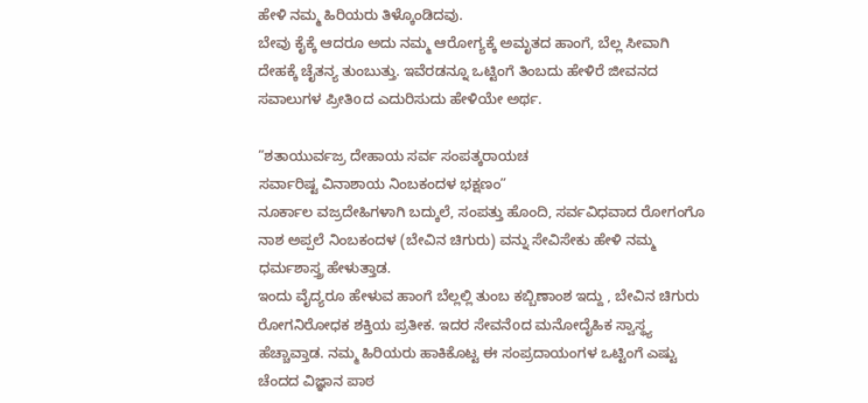ಹೇಳಿ ನಮ್ಮ ಹಿರಿಯರು ತಿಳ್ಕೊಂಡಿದವು.
ಬೇವು ಕೈಕ್ಕೆ ಆದರೂ ಅದು ನಮ್ಮ ಆರೋಗ್ಯಕ್ಕೆ ಅಮೃತದ ಹಾಂಗೆ, ಬೆಲ್ಲ ಸೀವಾಗಿ ದೇಹಕ್ಕೆ ಚೈತನ್ಯ ತುಂಬುತ್ತು. ಇವೆರಡನ್ನೂ ಒಟ್ಟಿಂಗೆ ತಿಂಬದು ಹೇಳಿರೆ ಜೀವನದ ಸವಾಲುಗಳ ಪ್ರೀತಿoದ ಎದುರಿಸುದು ಹೇಳಿಯೇ ಅರ್ಥ.

”ಶತಾಯುರ್ವಜ್ರ ದೇಹಾಯ ಸರ್ವ ಸಂಪತ್ಕರಾಯಚ
ಸರ್ವಾರಿಷ್ಟ ವಿನಾಶಾಯ ನಿಂಬಕಂದಳ ಭಕ್ಷಣಂ”
ನೂರ್ಕಾಲ ವಜ್ರದೇಹಿಗಳಾಗಿ ಬದ್ಕುಲೆ, ಸಂಪತ್ತು ಹೊಂದಿ, ಸರ್ವವಿಧವಾದ ರೋಗಂಗೊ ನಾಶ ಅಪ್ಪಲೆ ನಿಂಬಕಂದಳ (ಬೇವಿನ ಚಿಗುರು) ವನ್ನು ಸೇವಿಸೇಕು ಹೇಳಿ ನಮ್ಮ ಧರ್ಮಶಾಸ್ತ್ರ ಹೇಳುತ್ತಾಡ.
ಇಂದು ವೈದ್ಯರೂ ಹೇಳುವ ಹಾಂಗೆ ಬೆಲ್ಲಲ್ಲಿ ತುಂಬ ಕಬ್ಬಿಣಾಂಶ ಇದ್ದು , ಬೇವಿನ ಚಿಗುರು ರೋಗನಿರೋಧಕ ಶಕ್ತಿಯ ಪ್ರತೀಕ. ಇದರ ಸೇವನೆoದ ಮನೋದೈಹಿಕ ಸ್ವಾಸ್ಥ್ಯ ಹೆಚ್ಚಾವ್ತಾಡ. ನಮ್ಮ ಹಿರಿಯರು ಹಾಕಿಕೊಟ್ಟ ಈ ಸಂಪ್ರದಾಯಂಗಳ ಒಟ್ಟಿಂಗೆ ಎಷ್ಟು ಚೆಂದದ ವಿಜ್ಞಾನ ಪಾಠ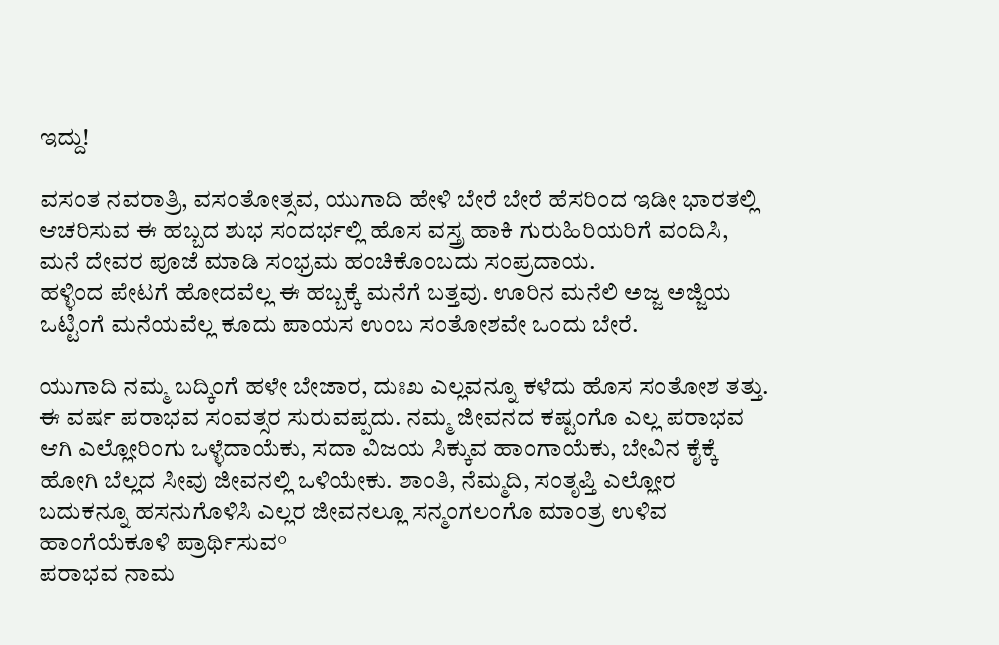ಇದ್ದು!

ವಸಂತ ನವರಾತ್ರಿ, ವಸಂತೋತ್ಸವ, ಯುಗಾದಿ ಹೇಳಿ ಬೇರೆ ಬೇರೆ ಹೆಸರಿಂದ ಇಡೀ ಭಾರತಲ್ಲಿ ಆಚರಿಸುವ ಈ ಹಬ್ಬದ ಶುಭ ಸಂದರ್ಭಲ್ಲಿ ಹೊಸ ವಸ್ತ್ರ ಹಾಕಿ ಗುರುಹಿರಿಯರಿಗೆ ವಂದಿಸಿ, ಮನೆ ದೇವರ ಪೂಜೆ ಮಾಡಿ ಸಂಭ್ರಮ ಹಂಚಿಕೊಂಬದು ಸಂಪ್ರದಾಯ.
ಹಳ್ಳಿಂದ ಪೇಟಗೆ ಹೋದವೆಲ್ಲ ಈ ಹಬ್ಬಕ್ಕೆ ಮನೆಗೆ ಬತ್ತವು. ಊರಿನ ಮನೆಲಿ ಅಜ್ಜ ಅಜ್ಜಿಯ ಒಟ್ಟಿಂಗೆ ಮನೆಯವೆಲ್ಲ ಕೂದು ಪಾಯಸ ಉಂಬ ಸಂತೋಶವೇ ಒಂದು ಬೇರೆ.

ಯುಗಾದಿ ನಮ್ಮ ಬದ್ಕಿಂಗೆ ಹಳೇ ಬೇಜಾರ, ದುಃಖ ಎಲ್ಲವನ್ನೂ ಕಳೆದು ಹೊಸ ಸಂತೋಶ ತತ್ತು. ಈ ವರ್ಷ ಪರಾಭವ ಸಂವತ್ಸರ ಸುರುವಪ್ಪದು. ನಮ್ಮ ಜೀವನದ ಕಷ್ಟಂಗೊ ಎಲ್ಲ ಪರಾಭವ ಆಗಿ ಎಲ್ಲೋರಿಂಗು ಒಳ್ಳೆದಾಯೆಕು, ಸದಾ ವಿಜಯ ಸಿಕ್ಕುವ ಹಾಂಗಾಯೆಕು, ಬೇವಿನ ಕೈಕ್ಕೆ ಹೋಗಿ ಬೆಲ್ಲದ ಸೀವು ಜೀವನಲ್ಲಿ ಒಳಿಯೇಕು. ಶಾಂತಿ, ನೆಮ್ಮದಿ, ಸಂತೃಪ್ತಿ ಎಲ್ಲೋರ ಬದುಕನ್ನೂ ಹಸನುಗೊಳಿಸಿ ಎಲ್ಲರ ಜೀವನಲ್ಲೂ ಸನ್ಮಂಗಲಂಗೊ ಮಾಂತ್ರ ಉಳಿವ ಹಾಂಗೆಯೆಕೂಳಿ ಪ್ರಾರ್ಥಿಸುವ°
ಪರಾಭವ ನಾಮ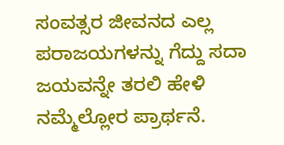ಸಂವತ್ಸರ ಜೀವನದ ಎಲ್ಲ ಪರಾಜಯಗಳನ್ನು ಗೆದ್ದು ಸದಾ ಜಯವನ್ನೇ ತರಲಿ ಹೇಳಿ ನಮ್ಮೆಲ್ಲೋರ ಪ್ರಾರ್ಥನೆ.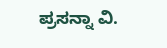ಪ್ರಸನ್ನಾ ವಿ.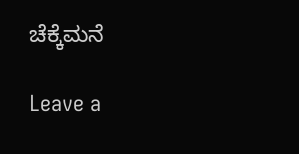ಚೆಕ್ಕೆಮನೆ

Leave a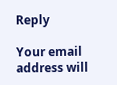Reply

Your email address will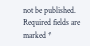not be published. Required fields are marked *